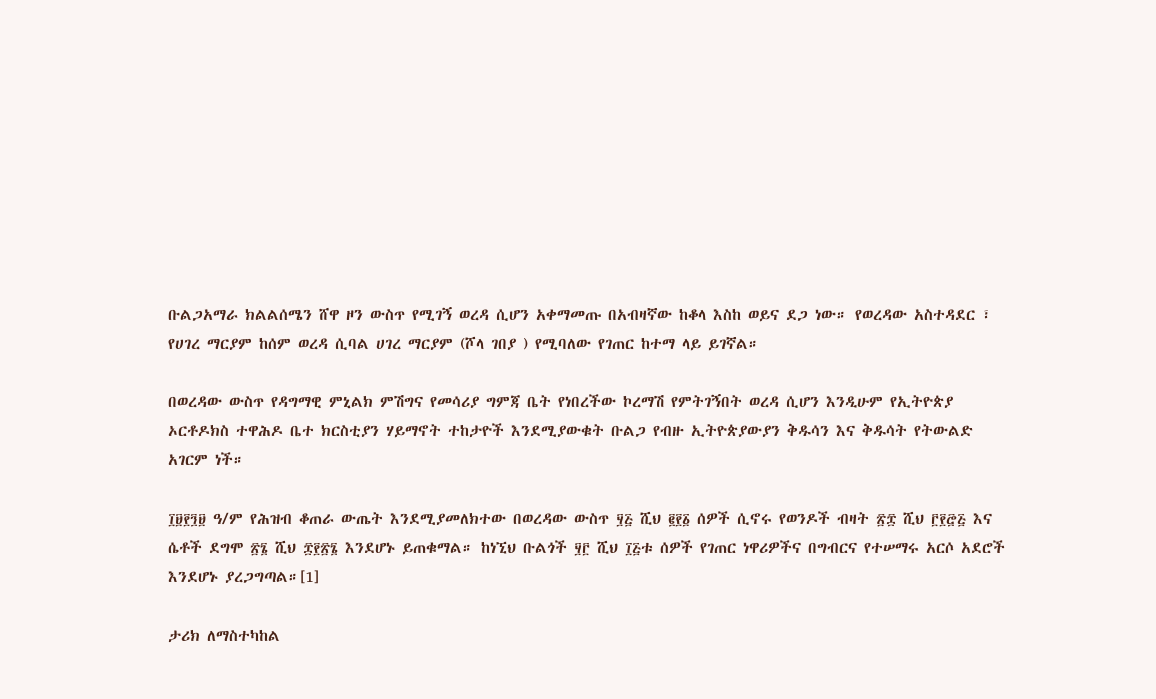ቡልጋአማራ ክልልሰሜን ሸዋ ዞን ውስጥ የሚገኝ ወረዳ ሲሆን አቀማመጡ በአብዛኛው ከቆላ እስከ ወይና ደጋ ነው። የወረዳው አስተዳደር ፣ የሀገረ ማርያም ከሰም ወረዳ ሲባል ሀገረ ማርያም (ሾላ ገበያ ) የሚባለው የገጠር ከተማ ላይ ይገኛል።

በወረዳው ውስጥ የዳግማዊ ምኒልክ ምሽግና የመሳሪያ ግምጃ ቤት የነበረችው ኮረማሽ የምትገኝበት ወረዳ ሲሆን እንዲሁም የኢትዮጵያ ኦርቶዶክስ ተዋሕዶ ቤተ ክርስቲያን ሃይማኖት ተከታዮች እንደሚያውቁት ቡልጋ የብዙ ኢትዮጵያውያን ቅዱሳን እና ቅዱሳት የትውልድ አገርም ነች።

፲፱፻፺፱ ዓ/ም የሕዝብ ቆጠራ ውጤት እንደሚያመለክተው በወረዳው ውስጥ ፶፭ ሺህ ፪፻፩ ሰዎች ሲኖሩ የወንዶች ብዛት ፳፰ ሺህ ፫፻፸፭ እና ሴቶች ደግሞ ፳፮ ሺህ ፰፻፳፮ እንደሆኑ ይጠቁማል። ከነኚህ ቡልጎች ፶፫ ሺህ ፲፭ቱ ሰዎች የገጠር ነዋሪዎችና በግብርና የተሠማሩ አርሶ አደሮች እንደሆኑ ያረጋግጣል።[1]

ታሪክ ለማስተካከል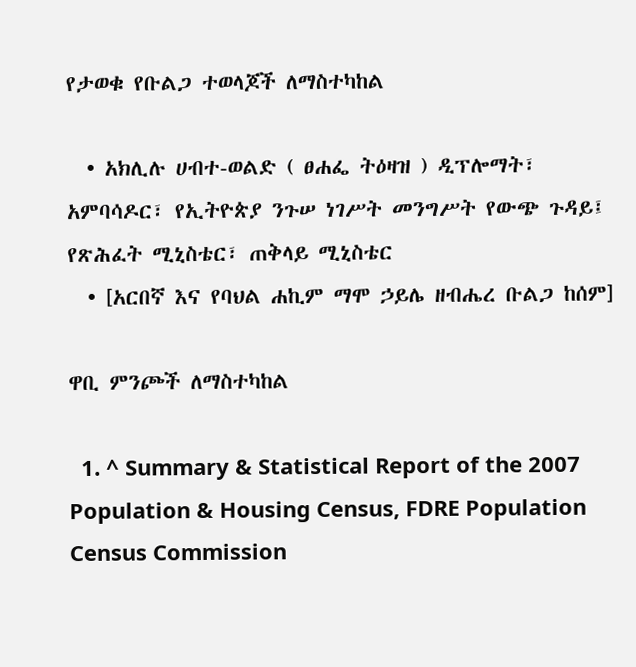የታወቁ የቡልጋ ተወላጆች ለማስተካከል

  • አክሊሉ ሀብተ-ወልድ ( ፀሐፌ ትዕዛዝ ) ዲፕሎማት፣ አምባሳዶር፣ የኢትዮጵያ ንጉሠ ነገሥት መንግሥት የውጭ ጉዳይ፤ የጽሕፈት ሚኒስቴር፣ ጠቅላይ ሚኒስቴር
  • [አርበኛ እና የባህል ሐኪም ማሞ ኃይሌ ዘብሔረ ቡልጋ ከሰም]

ዋቢ ምንጮች ለማስተካከል

  1. ^ Summary & Statistical Report of the 2007 Population & Housing Census, FDRE Population Census Commission